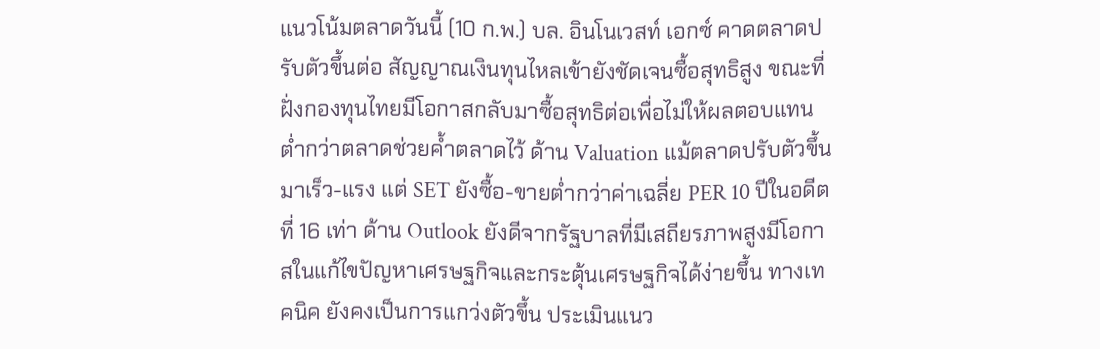แนวโน้มตลาดวันนี้ (10 ก.พ.) บล. อินโนเวสท์ เอกซ์ คาดตลาดปรับตัวขึ้นต่อ สัญญาณเงินทุนไหลเข้ายังชัดเจนซื้อสุทธิสูง ขณะที่ฝั่งกองทุนไทยมีโอกาสกลับมาซื้อสุทธิต่อเพื่อไม่ให้ผลตอบแทนต่ำกว่าตลาดช่วยค้ำตลาดไว้ ด้าน Valuation แม้ตลาดปรับตัวขึ้นมาเร็ว-แรง แต่ SET ยังซื้อ-ขายต่ำกว่าค่าเฉลี่ย PER 10 ปีในอดีตที่ 16 เท่า ด้าน Outlook ยังดีจากรัฐบาลที่มีเสถียรภาพสูงมีโอกาสในแก้ไขปัญหาเศรษฐกิจและกระตุ้นเศรษฐกิจได้ง่ายขึ้น ทางเทคนิค ยังคงเป็นการแกว่งตัวขึ้น ประเมินแนว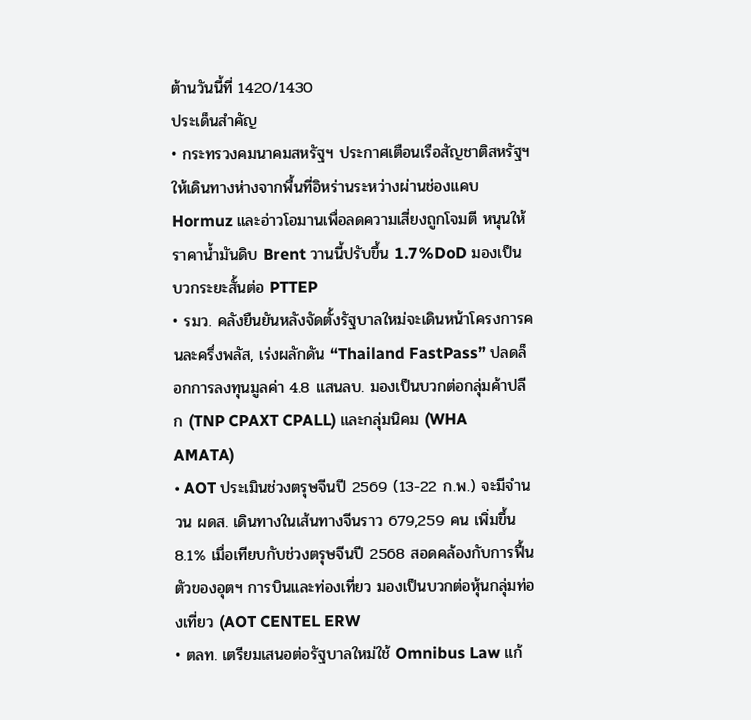ต้านวันนี้ที่ 1420/1430
ประเด็นสำคัญ
• กระทรวงคมนาคมสหรัฐฯ ประกาศเตือนเรือสัญชาติสหรัฐฯ ให้เดินทางห่างจากพื้นที่อิหร่านระหว่างผ่านช่องแคบ Hormuz และอ่าวโอมานเพื่อลดความเสี่ยงถูกโจมตี หนุนให้ราคาน้ำมันดิบ Brent วานนี้ปรับขึ้น 1.7%DoD มองเป็นบวกระยะสั้นต่อ PTTEP
• รมว. คลังยืนยันหลังจัดตั้งรัฐบาลใหม่จะเดินหน้าโครงการคนละครึ่งพลัส, เร่งผลักดัน “Thailand FastPass” ปลดล็อกการลงทุนมูลค่า 4.8 แสนลบ. มองเป็นบวกต่อกลุ่มค้าปลีก (TNP CPAXT CPALL) และกลุ่มนิคม (WHA AMATA)
• AOT ประเมินช่วงตรุษจีนปี 2569 (13-22 ก.พ.) จะมีจำนวน ผดส. เดินทางในเส้นทางจีนราว 679,259 คน เพิ่มขึ้น 8.1% เมื่อเทียบกับช่วงตรุษจีนปี 2568 สอดคล้องกับการฟื้นตัวของอุตฯ การบินและท่องเที่ยว มองเป็นบวกต่อหุ้นกลุ่มท่องเที่ยว (AOT CENTEL ERW
• ตลท. เตรียมเสนอต่อรัฐบาลใหม่ใช้ Omnibus Law แก้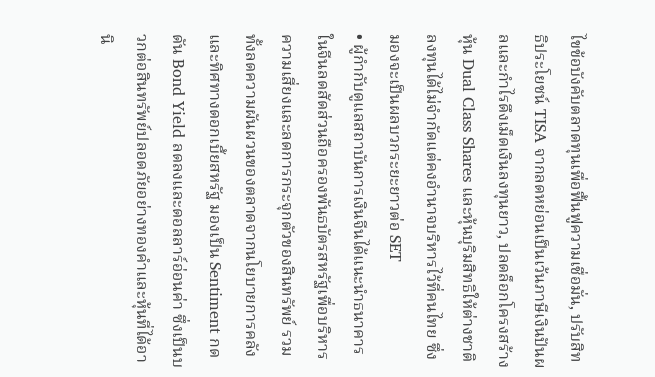ไขข้อบังคับตลาดทุนเพื่อฟื้นฟูความเชื่อมั่น, ปรับสิทธิประโยชน์ TISA จากลดหย่อนเป็นเว้นภาษีเงินปันผลและกำไรดึงเม็ดเงินลงทุนยาว, ปลดล็อกโครงสร้างหุ้น Dual Class Shares และหุ้นบุริมสิทธิให้ต่างชาติลงทุนได้ไม่จำกัดแต่คงอำนาจบริหารไว้ที่คนไทย ซึ่งมองจะเป็นผลบวกระยะยาวต่อ SET
• ผู้กำกับดูแลสถาบันการเงินจีนได้แนะนำธนาคารในจีนลดสัดส่วนถือครองพันธบัตรสหรัฐเพื่อบริหารความเสี่ยงและลดการกระจุกตัวของสินทรัพย์ รวมทั้งลดความผันผวนของตลาดจากนโยบายการคลังและทิศทางดอกเบี้ยสหรัฐ มองเป็น Sentiment กดดัน Bond Yield ลดลงและดอลลาร์อ่อนค่า ซึ่งเป็นบวกต่อสินทรัพย์ปลอดภัยอย่างทองคำและหุ้นที่ได้อานิ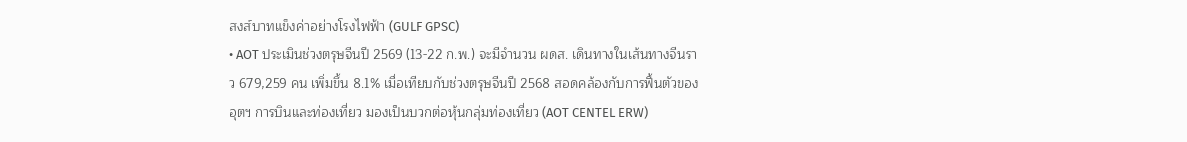สงส์บาทแข็งค่าอย่างโรงไฟฟ้า (GULF GPSC)
• AOT ประเมินช่วงตรุษจีนปี 2569 (13-22 ก.พ.) จะมีจำนวน ผดส. เดินทางในเส้นทางจีนราว 679,259 คน เพิ่มขึ้น 8.1% เมื่อเทียบกับช่วงตรุษจีนปี 2568 สอดคล้องกับการฟื้นตัวของอุตฯ การบินและท่องเที่ยว มองเป็นบวกต่อหุ้นกลุ่มท่องเที่ยว (AOT CENTEL ERW)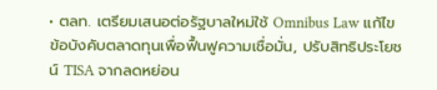• ตลท. เตรียมเสนอต่อรัฐบาลใหม่ใช้ Omnibus Law แก้ไขข้อบังคับตลาดทุนเพื่อฟื้นฟูความเชื่อมั่น, ปรับสิทธิประโยชน์ TISA จากลดหย่อน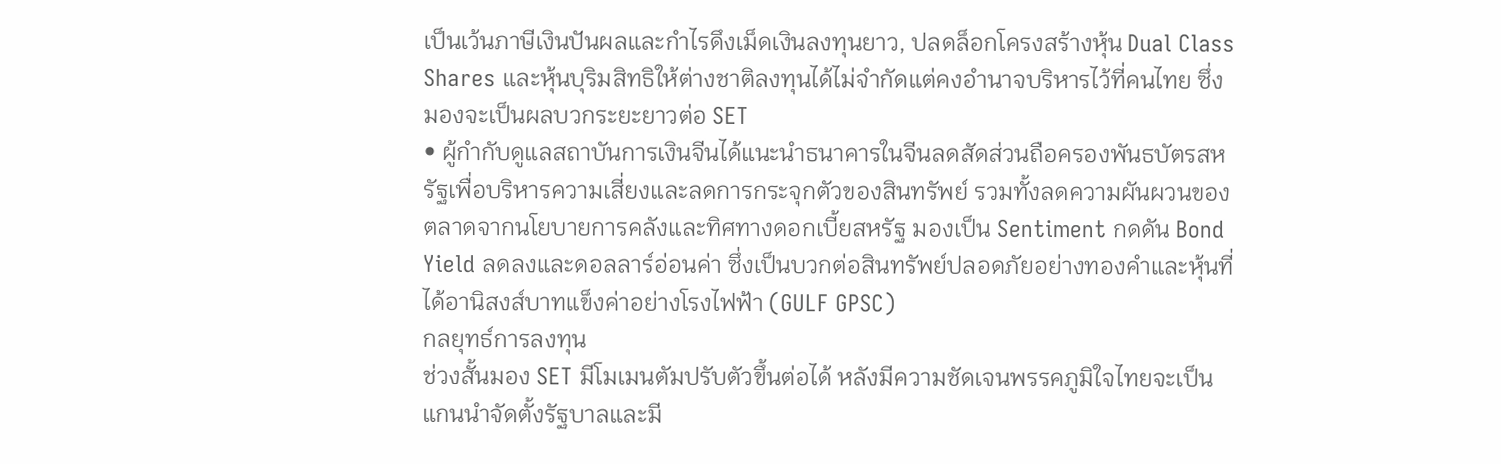เป็นเว้นภาษีเงินปันผลและกำไรดึงเม็ดเงินลงทุนยาว, ปลดล็อกโครงสร้างหุ้น Dual Class Shares และหุ้นบุริมสิทธิให้ต่างชาติลงทุนได้ไม่จำกัดแต่คงอำนาจบริหารไว้ที่คนไทย ซึ่งมองจะเป็นผลบวกระยะยาวต่อ SET
• ผู้กำกับดูแลสถาบันการเงินจีนได้แนะนำธนาคารในจีนลดสัดส่วนถือครองพันธบัตรสหรัฐเพื่อบริหารความเสี่ยงและลดการกระจุกตัวของสินทรัพย์ รวมทั้งลดความผันผวนของตลาดจากนโยบายการคลังและทิศทางดอกเบี้ยสหรัฐ มองเป็น Sentiment กดดัน Bond Yield ลดลงและดอลลาร์อ่อนค่า ซึ่งเป็นบวกต่อสินทรัพย์ปลอดภัยอย่างทองคำและหุ้นที่ได้อานิสงส์บาทแข็งค่าอย่างโรงไฟฟ้า (GULF GPSC)
กลยุทธ์การลงทุน
ช่วงสั้นมอง SET มีโมเมนตัมปรับตัวขึ้นต่อได้ หลังมีความชัดเจนพรรคภูมิใจไทยจะเป็นแกนนำจัดตั้งรัฐบาลและมี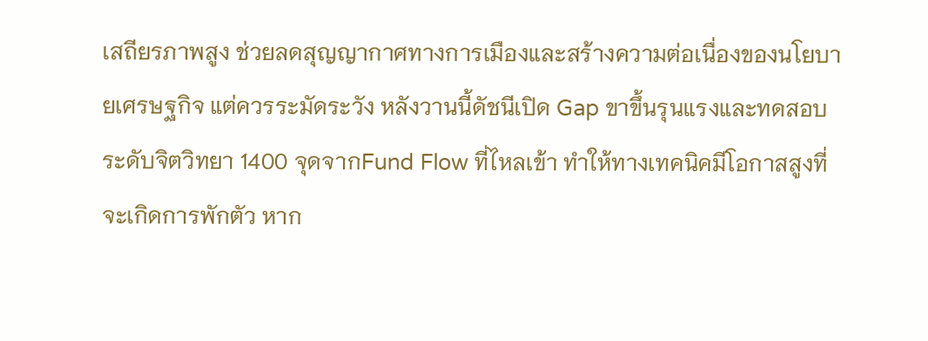เสถียรภาพสูง ช่วยลดสุญญากาศทางการเมืองและสร้างความต่อเนื่องของนโยบายเศรษฐกิจ แต่ควรระมัดระวัง หลังวานนี้ดัชนีเปิด Gap ขาขึ้นรุนแรงและทดสอบระดับจิตวิทยา 1400 จุดจากFund Flow ที่ไหลเข้า ทำให้ทางเทคนิคมีโอกาสสูงที่จะเกิดการพักตัว หาก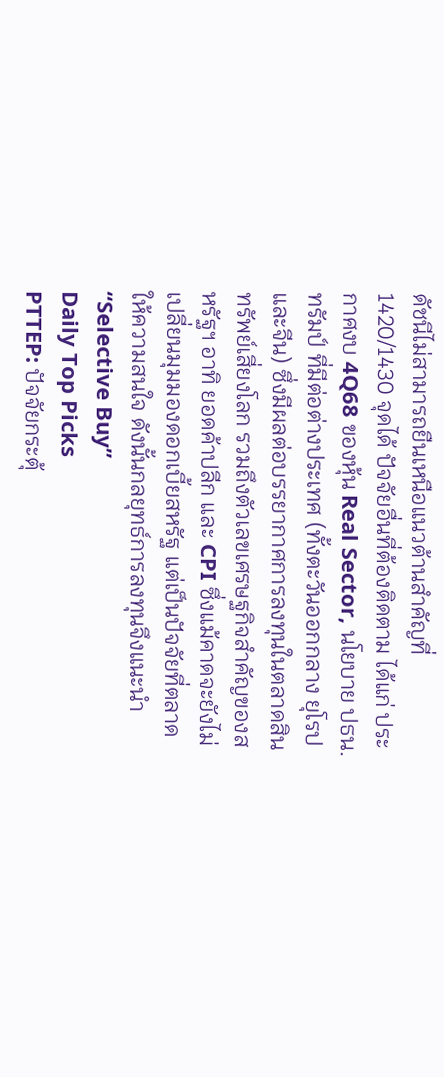ดัชนีไม่สามารถยืนเหนือแนวต้านสำคัญที่ 1420/1430 จุดได้ ปัจจัยอื่นที่ต้องติดตาม ได้แก่ ประกาศงบ 4Q68 ของหุ้น Real Sector, นโยบาย ปธน. ทรัมป์ ที่มีต่อต่างประเทศ (ทั้งตะวันออกกลาง ยุโรปและจีน) ซึ่งมีผลต่อบรรยากาศการลงทุนในตลาดสินทรัพย์เสี่ยงโลก รวมถึงตัวเลขเศรษฐกิจสำคัญของสหรัฐฯ อาทิ ยอดค้าปลีก และ CPI ซึ่งแม้คาดจะยังไม่เปลี่ยนมุมมองดอกเบี้ยสหรัฐ แต่เป็นปัจจัยที่ตลาดให้ความสนใจ ดังนั้นกลยุทธ์การลงทุนจึงแนะนำ “Selective Buy”
Daily Top Picks
PTTEP: ปัจจัยกระตุ้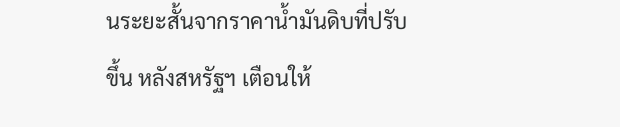นระยะสั้นจากราคาน้ำมันดิบที่ปรับขึ้น หลังสหรัฐฯ เตือนให้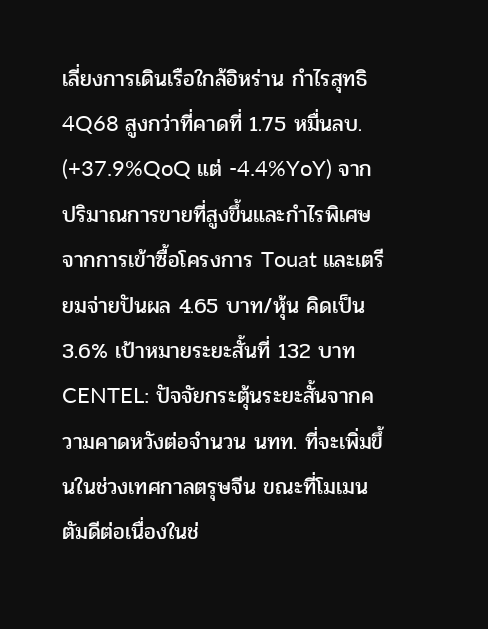เลี่ยงการเดินเรือใกล้อิหร่าน กำไรสุทธิ 4Q68 สูงกว่าที่คาดที่ 1.75 หมื่นลบ. (+37.9%QoQ แต่ -4.4%YoY) จากปริมาณการขายที่สูงขึ้นและกำไรพิเศษจากการเข้าซื้อโครงการ Touat และเตรียมจ่ายปันผล 4.65 บาท/หุ้น คิดเป็น 3.6% เป้าหมายระยะสั้นที่ 132 บาท
CENTEL: ปัจจัยกระตุ้นระยะสั้นจากความคาดหวังต่อจำนวน นทท. ที่จะเพิ่มขึ้นในช่วงเทศกาลตรุษจีน ขณะที่โมเมนตัมดีต่อเนื่องในช่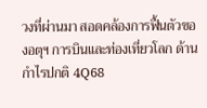วงที่ผ่านมา สอดคล้องการฟื้นตัวของอตุฯ การบินและท่องเที่ยวโลก ด้านกำไรปกติ 4Q68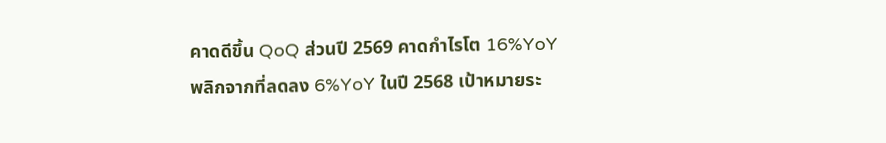คาดดีขึ้น QoQ ส่วนปี 2569 คาดกำไรโต 16%YoY พลิกจากที่ลดลง 6%YoY ในปี 2568 เป้าหมายระ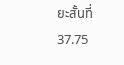ยะสั้นที่ 37.75